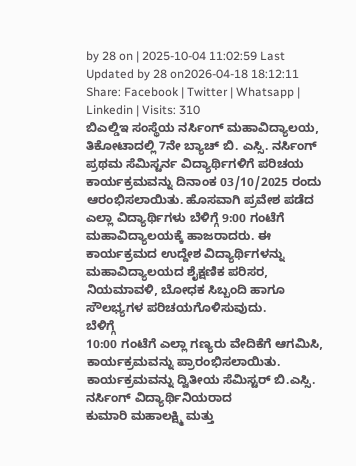by 28 on | 2025-10-04 11:02:59 Last Updated by 28 on2026-04-18 18:12:11
Share: Facebook | Twitter | Whatsapp | Linkedin | Visits: 310
ಬಿಎಲ್ಡಿಇ ಸಂಸ್ಥೆಯ ನರ್ಸಿಂಗ್ ಮಹಾವಿದ್ಯಾಲಯ, ತಿಕೋಟಾದಲ್ಲಿ 7ನೇ ಬ್ಯಾಚ್ ಬಿ. ಎಸ್ಸಿ. ನರ್ಸಿಂಗ್ ಪ್ರಥಮ ಸೆಮಿಸ್ಟರ್ನ ವಿದ್ಯಾರ್ಥಿಗಳಿಗೆ ಪರಿಚಯ ಕಾರ್ಯಕ್ರಮವನ್ನು ದಿನಾಂಕ 03/10/2025 ರಂದು ಆರಂಭಿಸಲಾಯಿತು. ಹೊಸವಾಗಿ ಪ್ರವೇಶ ಪಡೆದ ಎಲ್ಲಾ ವಿದ್ಯಾರ್ಥಿಗಳು ಬೆಳಿಗ್ಗೆ 9:00 ಗಂಟೆಗೆ ಮಹಾವಿದ್ಯಾಲಯಕ್ಕೆ ಹಾಜರಾದರು. ಈ ಕಾರ್ಯಕ್ರಮದ ಉದ್ದೇಶ ವಿದ್ಯಾರ್ಥಿಗಳನ್ನು ಮಹಾವಿದ್ಯಾಲಯದ ಶೈಕ್ಷಣಿಕ ಪರಿಸರ, ನಿಯಮಾವಳಿ, ಬೋಧಕ ಸಿಬ್ಬಂದಿ ಹಾಗೂ ಸೌಲಭ್ಯಗಳ ಪರಿಚಯಗೊಳಿಸುವುದು.
ಬೆಳಿಗ್ಗೆ
10:00 ಗಂಟೆಗೆ ಎಲ್ಲಾ ಗಣ್ಯರು ವೇದಿಕೆಗೆ ಆಗಮಿಸಿ, ಕಾರ್ಯಕ್ರಮವನ್ನು ಪ್ರಾರಂಭಿಸಲಾಯಿತು. ಕಾರ್ಯಕ್ರಮವನ್ನು ದ್ವಿತೀಯ ಸೆಮಿಸ್ಟರ್ ಬಿ.ಎಸ್ಸಿ. ನರ್ಸಿಂಗ್ ವಿದ್ಯಾರ್ಥಿನಿಯರಾದ
ಕುಮಾರಿ ಮಹಾಲಕ್ಷ್ಮಿ ಮತ್ತು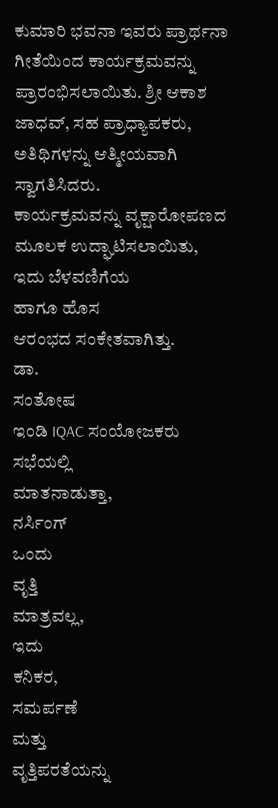ಕುಮಾರಿ ಭವನಾ ಇವರು ಪ್ರಾರ್ಥನಾ
ಗೀತೆಯಿಂದ ಕಾರ್ಯಕ್ರಮವನ್ನು ಪ್ರಾರಂಭಿಸಲಾಯಿತು. ಶ್ರೀ ಆಕಾಶ ಜಾಧವ್, ಸಹ ಪ್ರಾಧ್ಯಾಪಕರು,
ಅತಿಥಿಗಳನ್ನು ಆತ್ಮೀಯವಾಗಿ ಸ್ವಾಗತಿಸಿದರು.
ಕಾರ್ಯಕ್ರಮವನ್ನು ವೃಕ್ಷಾರೋಪಣದ ಮೂಲಕ ಉದ್ಘಾಟಿಸಲಾಯಿತು,
ಇದು ಬೆಳವಣಿಗೆಯ
ಹಾಗೂ ಹೊಸ
ಆರಂಭದ ಸಂಕೇತವಾಗಿತ್ತು.
ಡಾ.
ಸಂತೋಷ
ಇಂಡಿ IQAC ಸಂಯೋಜಕರು
ಸಭೆಯಲ್ಲಿ
ಮಾತನಾಡುತ್ತಾ,
ನರ್ಸಿಂಗ್
ಒಂದು
ವೃತ್ತಿ
ಮಾತ್ರವಲ್ಲ,
ಇದು
ಕನಿಕರ,
ಸಮರ್ಪಣೆ
ಮತ್ತು
ವೃತ್ತಿಪರತೆಯನ್ನು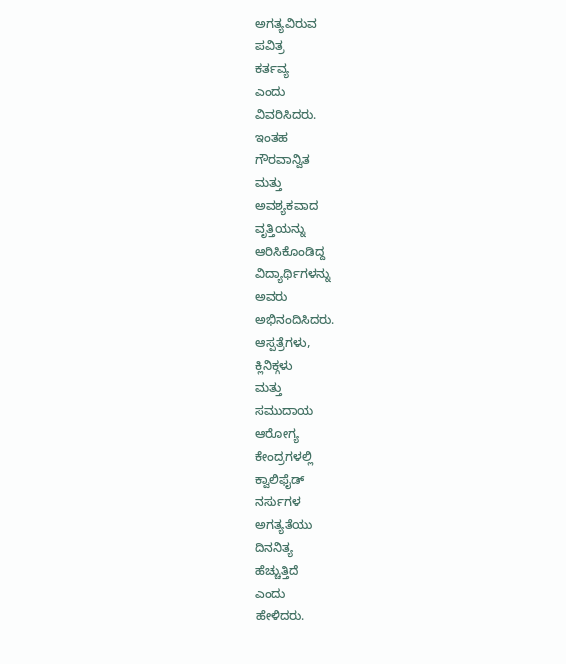ಅಗತ್ಯವಿರುವ
ಪವಿತ್ರ
ಕರ್ತವ್ಯ
ಎಂದು
ವಿವರಿಸಿದರು.
ಇಂತಹ
ಗೌರವಾನ್ವಿತ
ಮತ್ತು
ಅವಶ್ಯಕವಾದ
ವೃತ್ತಿಯನ್ನು
ಆರಿಸಿಕೊಂಡಿದ್ದ
ವಿದ್ಯಾರ್ಥಿಗಳನ್ನು
ಅವರು
ಅಭಿನಂದಿಸಿದರು.
ಆಸ್ಪತ್ರೆಗಳು,
ಕ್ಲಿನಿಕ್ಗಳು
ಮತ್ತು
ಸಮುದಾಯ
ಆರೋಗ್ಯ
ಕೇಂದ್ರಗಳಲ್ಲಿ
ಕ್ವಾಲಿಫೈಡ್
ನರ್ಸುಗಳ
ಅಗತ್ಯತೆಯು
ದಿನನಿತ್ಯ
ಹೆಚ್ಚುತ್ತಿದೆ
ಎಂದು
ಹೇಳಿದರು.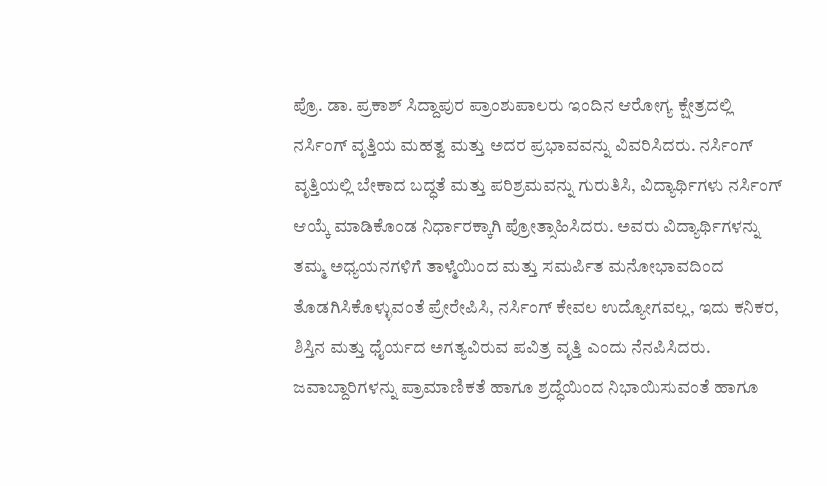ಪ್ರೊ. ಡಾ. ಪ್ರಕಾಶ್ ಸಿದ್ದಾಪುರ ಪ್ರಾಂಶುಪಾಲರು ಇಂದಿನ ಆರೋಗ್ಯ ಕ್ಷೇತ್ರದಲ್ಲಿ ನರ್ಸಿಂಗ್ ವೃತ್ತಿಯ ಮಹತ್ವ ಮತ್ತು ಅದರ ಪ್ರಭಾವವನ್ನು ವಿವರಿಸಿದರು. ನರ್ಸಿಂಗ್ ವೃತ್ತಿಯಲ್ಲಿ ಬೇಕಾದ ಬದ್ಧತೆ ಮತ್ತು ಪರಿಶ್ರಮವನ್ನು ಗುರುತಿಸಿ, ವಿದ್ಯಾರ್ಥಿಗಳು ನರ್ಸಿಂಗ್ ಆಯ್ಕೆ ಮಾಡಿಕೊಂಡ ನಿರ್ಧಾರಕ್ಕಾಗಿ ಪ್ರೋತ್ಸಾಹಿಸಿದರು. ಅವರು ವಿದ್ಯಾರ್ಥಿಗಳನ್ನು ತಮ್ಮ ಅಧ್ಯಯನಗಳಿಗೆ ತಾಳ್ಮೆಯಿಂದ ಮತ್ತು ಸಮರ್ಪಿತ ಮನೋಭಾವದಿಂದ ತೊಡಗಿಸಿಕೊಳ್ಳುವಂತೆ ಪ್ರೇರೇಪಿಸಿ, ನರ್ಸಿಂಗ್ ಕೇವಲ ಉದ್ಯೋಗವಲ್ಲ, ಇದು ಕನಿಕರ, ಶಿಸ್ತಿನ ಮತ್ತು ಧೈರ್ಯದ ಅಗತ್ಯವಿರುವ ಪವಿತ್ರ ವೃತ್ತಿ ಎಂದು ನೆನಪಿಸಿದರು. ಜವಾಬ್ದಾರಿಗಳನ್ನು ಪ್ರಾಮಾಣಿಕತೆ ಹಾಗೂ ಶ್ರದ್ಧೆಯಿಂದ ನಿಭಾಯಿಸುವಂತೆ ಹಾಗೂ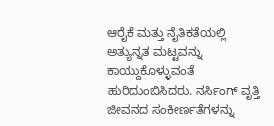ಆರೈಕೆ ಮತ್ತು ನೈತಿಕತೆಯಲ್ಲಿ ಅತ್ಯುನ್ನತ ಮಟ್ಟವನ್ನು ಕಾಯ್ದುಕೊಳ್ಳುವಂತೆ ಹುರಿದುಂಬಿಸಿದರು. ನರ್ಸಿಂಗ್ ವೃತ್ತಿ ಜೀವನದ ಸಂಕೀರ್ಣತೆಗಳನ್ನು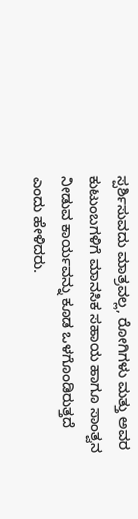ಸ್ಪರ್ಶಿಸುವದು ಮಾತ್ರವಲ್ಲ, ರೋಗಿಗಳು ಮತ್ತು ಅವರ ಕುಟುಂಬಗಳಿಗೆ ಮಾನಸಿಕ ಸಹಾಯ ಹಾಗೂ ಸಾಂತ್ವನ ನೀಡುವ ಕಾರ್ಯವನ್ನು ಕೂಡ ಒಳಗೊಂಡಿರುತ್ತದೆ ಎಂದು ಹೇಳಿದರು.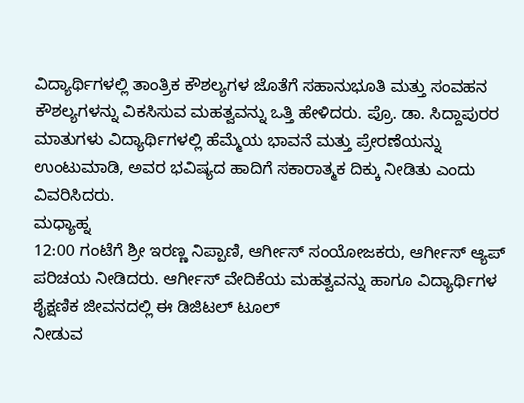ವಿದ್ಯಾರ್ಥಿಗಳಲ್ಲಿ ತಾಂತ್ರಿಕ ಕೌಶಲ್ಯಗಳ ಜೊತೆಗೆ ಸಹಾನುಭೂತಿ ಮತ್ತು ಸಂವಹನ ಕೌಶಲ್ಯಗಳನ್ನು ವಿಕಸಿಸುವ ಮಹತ್ವವನ್ನು ಒತ್ತಿ ಹೇಳಿದರು. ಪ್ರೊ. ಡಾ. ಸಿದ್ದಾಪುರರ ಮಾತುಗಳು ವಿದ್ಯಾರ್ಥಿಗಳಲ್ಲಿ ಹೆಮ್ಮೆಯ ಭಾವನೆ ಮತ್ತು ಪ್ರೇರಣೆಯನ್ನು ಉಂಟುಮಾಡಿ, ಅವರ ಭವಿಷ್ಯದ ಹಾದಿಗೆ ಸಕಾರಾತ್ಮಕ ದಿಕ್ಕು ನೀಡಿತು ಎಂದು ವಿವರಿಸಿದರು.
ಮಧ್ಯಾಹ್ನ
12:00 ಗಂಟೆಗೆ ಶ್ರೀ ಇರಣ್ಣ ನಿಪ್ಪಾಣಿ, ಆರ್ಗೀಸ್ ಸಂಯೋಜಕರು, ಆರ್ಗೀಸ್ ಆ್ಯಪ್ ಪರಿಚಯ ನೀಡಿದರು. ಆರ್ಗೀಸ್ ವೇದಿಕೆಯ ಮಹತ್ವವನ್ನು ಹಾಗೂ ವಿದ್ಯಾರ್ಥಿಗಳ ಶೈಕ್ಷಣಿಕ ಜೀವನದಲ್ಲಿ ಈ ಡಿಜಿಟಲ್ ಟೂಲ್
ನೀಡುವ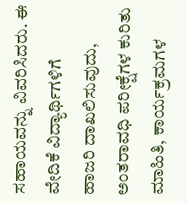ಸಹಾಯವನ್ನು ವಿವರಿಸಿದರು. ಈ ವೇದಿಕೆ ವಿದ್ಯಾರ್ಥಿಗಳಿಗೆ
ಹಾಜರಿ ದಾಖಲಿಸುವುದು, ಅಂತರಾವಧಿ ಪರೀಕ್ಷೆಗಳ ಕುರಿತು ಮಾಹಿತಿ, ಕಾರ್ಯಕ್ರಮಗಳ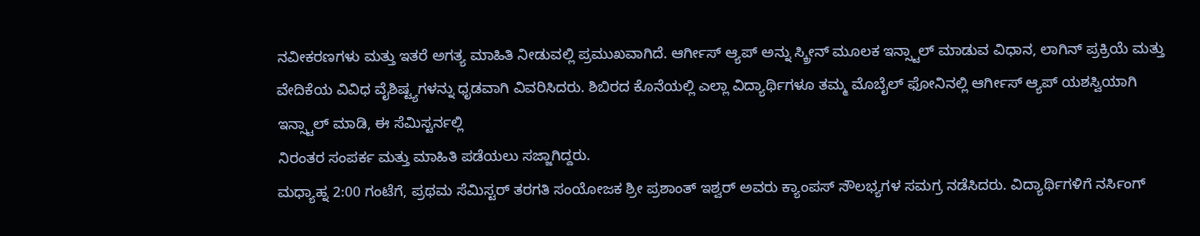ನವೀಕರಣಗಳು ಮತ್ತು ಇತರೆ ಅಗತ್ಯ ಮಾಹಿತಿ ನೀಡುವಲ್ಲಿ ಪ್ರಮುಖವಾಗಿದೆ. ಆರ್ಗೀಸ್ ಆ್ಯಪ್ ಅನ್ನು ಸ್ಕ್ರೀನ್ ಮೂಲಕ ಇನ್ಸ್ಟಾಲ್ ಮಾಡುವ ವಿಧಾನ, ಲಾಗಿನ್ ಪ್ರಕ್ರಿಯೆ ಮತ್ತು ವೇದಿಕೆಯ ವಿವಿಧ ವೈಶಿಷ್ಟ್ಯಗಳನ್ನು ಧೃಡವಾಗಿ ವಿವರಿಸಿದರು. ಶಿಬಿರದ ಕೊನೆಯಲ್ಲಿ ಎಲ್ಲಾ ವಿದ್ಯಾರ್ಥಿಗಳೂ ತಮ್ಮ ಮೊಬೈಲ್ ಫೋನಿನಲ್ಲಿ ಆರ್ಗೀಸ್ ಆ್ಯಪ್ ಯಶಸ್ವಿಯಾಗಿ ಇನ್ಸ್ಟಾಲ್ ಮಾಡಿ, ಈ ಸೆಮಿಸ್ಟರ್ನಲ್ಲಿ
ನಿರಂತರ ಸಂಪರ್ಕ ಮತ್ತು ಮಾಹಿತಿ ಪಡೆಯಲು ಸಜ್ಜಾಗಿದ್ದರು.
ಮಧ್ಯಾಹ್ನ 2:00 ಗಂಟೆಗೆ, ಪ್ರಥಮ ಸೆಮಿಸ್ಟರ್ ತರಗತಿ ಸಂಯೋಜಕ ಶ್ರೀ ಪ್ರಶಾಂತ್ ಇಶ್ವರ್ ಅವರು ಕ್ಯಾಂಪಸ್ ಸೌಲಭ್ಯಗಳ ಸಮಗ್ರ ನಡೆಸಿದರು. ವಿದ್ಯಾರ್ಥಿಗಳಿಗೆ ನರ್ಸಿಂಗ್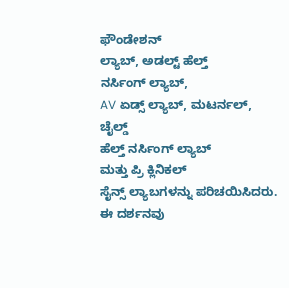ಫೌಂಡೇಶನ್
ಲ್ಯಾಬ್, ಅಡಲ್ಟ್ ಹೆಲ್ತ್
ನರ್ಸಿಂಗ್ ಲ್ಯಾಬ್,
AV ಏಡ್ಸ್ ಲ್ಯಾಬ್, ಮಟರ್ನಲ್,
ಚೈಲ್ಡ್
ಹೆಲ್ತ್ ನರ್ಸಿಂಗ್ ಲ್ಯಾಬ್
ಮತ್ತು ಪ್ರಿ ಕ್ಲಿನಿಕಲ್
ಸೈನ್ಸ್ ಲ್ಯಾಬಗಳನ್ನು ಪರಿಚಯಿಸಿದರು.
ಈ ದರ್ಶನವು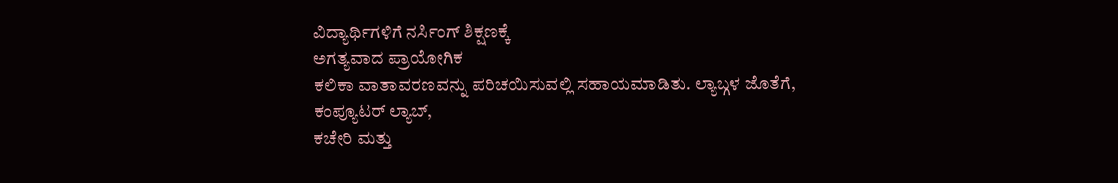ವಿದ್ಯಾರ್ಥಿಗಳಿಗೆ ನರ್ಸಿಂಗ್ ಶಿಕ್ಷಣಕ್ಕೆ
ಅಗತ್ಯವಾದ ಪ್ರಾಯೋಗಿಕ
ಕಲಿಕಾ ವಾತಾವರಣವನ್ನು ಪರಿಚಯಿಸುವಲ್ಲಿ ಸಹಾಯಮಾಡಿತು. ಲ್ಯಾಬ್ಗಳ ಜೊತೆಗೆ,
ಕಂಪ್ಯೂಟರ್ ಲ್ಯಾಬ್,
ಕಚೇರಿ ಮತ್ತು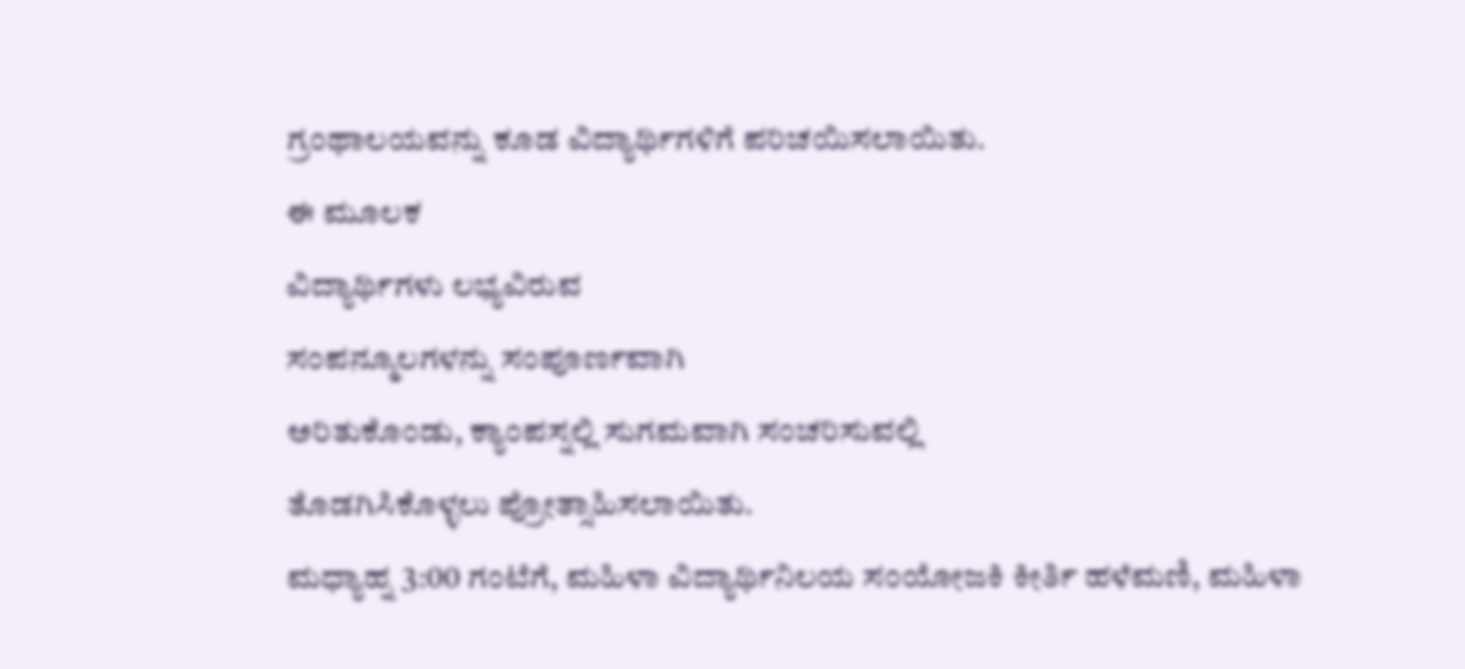ಗ್ರಂಥಾಲಯವನ್ನು ಕೂಡ ವಿದ್ಯಾರ್ಥಿಗಳಿಗೆ ಪರಿಚಯಿಸಲಾಯಿತು.
ಈ ಮೂಲಕ
ವಿದ್ಯಾರ್ಥಿಗಳು ಲಭ್ಯವಿರುವ
ಸಂಪನ್ಮೂಲಗಳನ್ನು ಸಂಪೂರ್ಣವಾಗಿ
ಅರಿತುಕೊಂಡು, ಕ್ಯಾಂಪಸ್ನಲ್ಲಿ ಸುಗಮವಾಗಿ ಸಂಚರಿಸುವಲ್ಲಿ
ತೊಡಗಿಸಿಕೊಳ್ಳಲು ಪ್ರೋತ್ಸಾಹಿಸಲಾಯಿತು.
ಮಧ್ಯಾಹ್ನ 3:00 ಗಂಟೆಗೆ, ಮಹಿಳಾ ವಿದ್ಯಾರ್ಥಿನಿಲಯ ಸಂಯೋಜಕಿ ಕೀರ್ತಿ ಹಳೆಮಣಿ, ಮಹಿಳಾ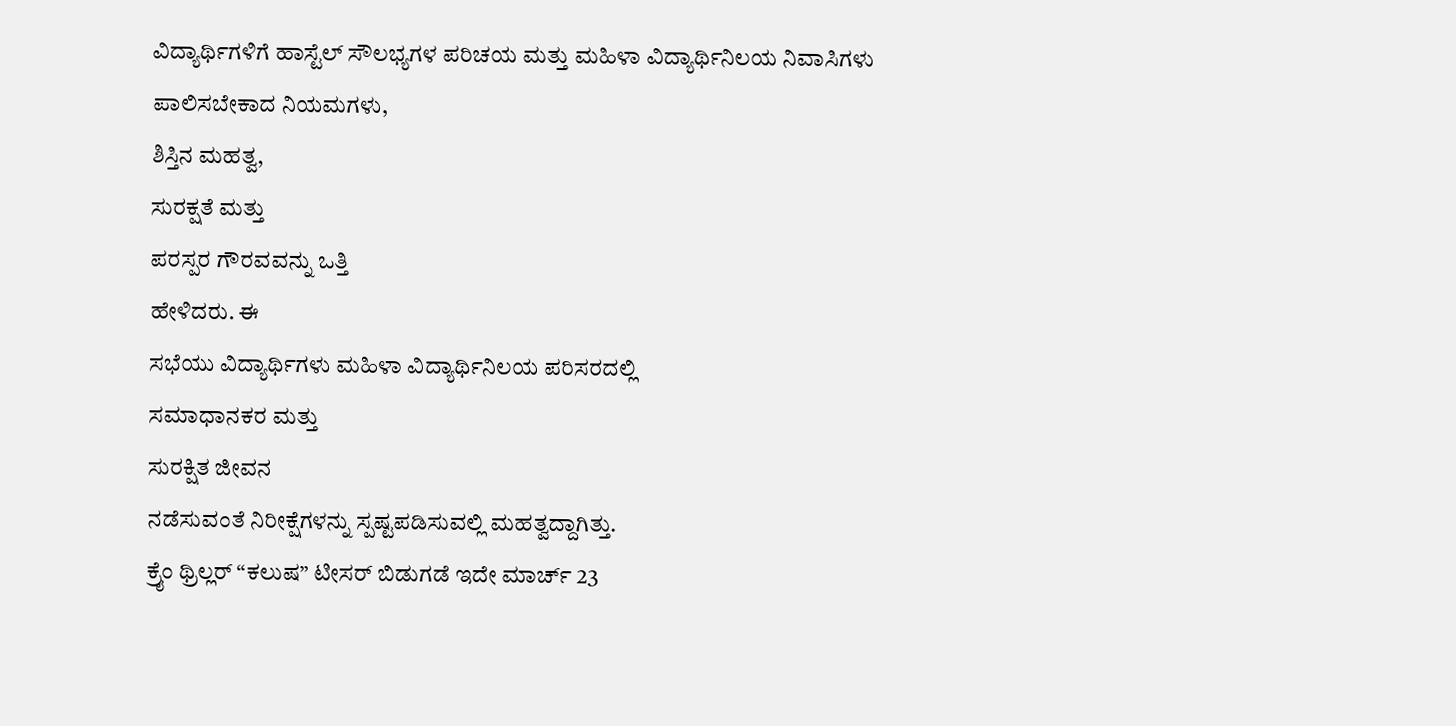ವಿದ್ಯಾರ್ಥಿಗಳಿಗೆ ಹಾಸ್ಟೆಲ್ ಸೌಲಭ್ಯಗಳ ಪರಿಚಯ ಮತ್ತು ಮಹಿಳಾ ವಿದ್ಯಾರ್ಥಿನಿಲಯ ನಿವಾಸಿಗಳು
ಪಾಲಿಸಬೇಕಾದ ನಿಯಮಗಳು,
ಶಿಸ್ತಿನ ಮಹತ್ವ,
ಸುರಕ್ಷತೆ ಮತ್ತು
ಪರಸ್ಪರ ಗೌರವವನ್ನು ಒತ್ತಿ
ಹೇಳಿದರು. ಈ
ಸಭೆಯು ವಿದ್ಯಾರ್ಥಿಗಳು ಮಹಿಳಾ ವಿದ್ಯಾರ್ಥಿನಿಲಯ ಪರಿಸರದಲ್ಲಿ
ಸಮಾಧಾನಕರ ಮತ್ತು
ಸುರಕ್ಷಿತ ಜೀವನ
ನಡೆಸುವಂತೆ ನಿರೀಕ್ಷೆಗಳನ್ನು ಸ್ಪಷ್ಟಪಡಿಸುವಲ್ಲಿ ಮಹತ್ವದ್ದಾಗಿತ್ತು.
ಕ್ರೈಂ ಥ್ರಿಲ್ಲರ್ “ಕಲುಷ” ಟೀಸರ್ ಬಿಡುಗಡೆ ಇದೇ ಮಾರ್ಚ್ 23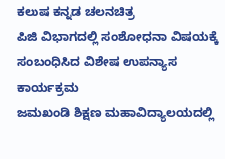ಕಲುಷ ಕನ್ನಡ ಚಲನಚಿತ್ರ
ಪಿಜಿ ವಿಭಾಗದಲ್ಲಿ ಸಂಶೋಧನಾ ವಿಷಯಕ್ಕೆ ಸಂಬಂಧಿಸಿದ ವಿಶೇಷ ಉಪನ್ಯಾಸ ಕಾರ್ಯಕ್ರಮ
ಜಮಖಂಡಿ ಶಿಕ್ಷಣ ಮಹಾವಿದ್ಯಾಲಯದಲ್ಲಿ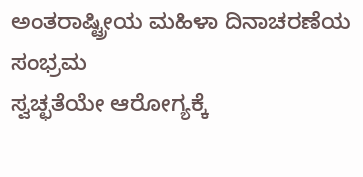ಅಂತರಾಷ್ಟ್ರೀಯ ಮಹಿಳಾ ದಿನಾಚರಣೆಯ ಸಂಭ್ರಮ
ಸ್ವಚ್ಛತೆಯೇ ಆರೋಗ್ಯಕ್ಕೆ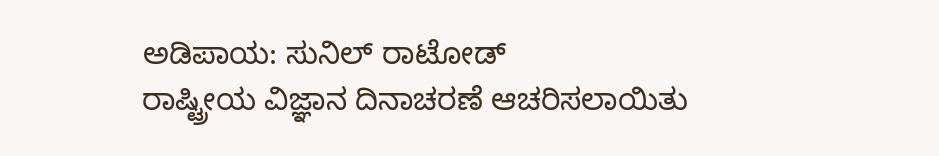ಅಡಿಪಾಯ: ಸುನಿಲ್ ರಾಟೋಡ್
ರಾಷ್ಟ್ರೀಯ ವಿಜ್ಞಾನ ದಿನಾಚರಣೆ ಆಚರಿಸಲಾಯಿತು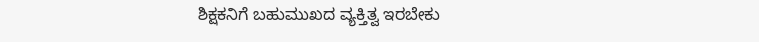ಶಿಕ್ಷಕನಿಗೆ ಬಹುಮುಖದ ವ್ಯಕ್ತಿತ್ವ ಇರಬೇಕು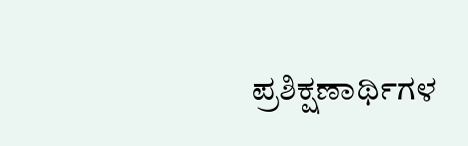ಪ್ರಶಿಕ್ಷಣಾರ್ಥಿಗಳ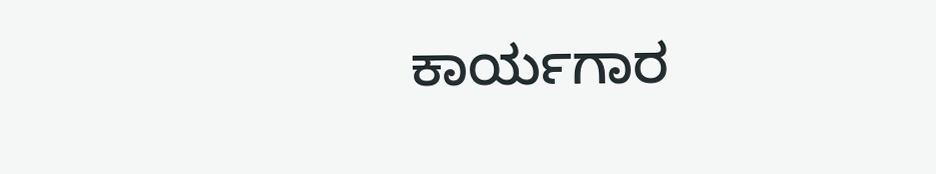ಕಾರ್ಯಗಾರ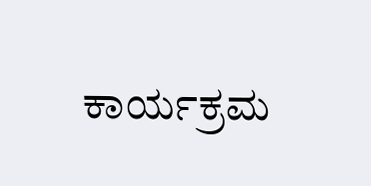ಕಾರ್ಯಕ್ರಮ